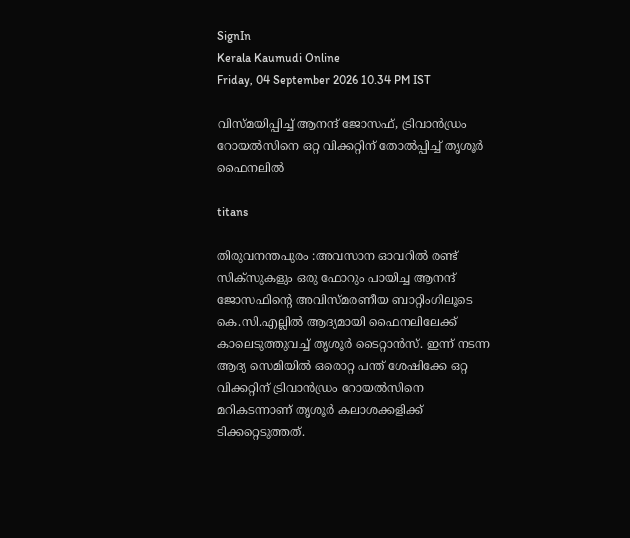SignIn
Kerala Kaumudi Online
Friday, 04 September 2026 10.34 PM IST

വിസ്മയിപ്പിച്ച് ആനന്ദ് ജോസഫ്, ട്രിവാൻഡ്രം റോയൽസിനെ ഒറ്റ വിക്കറ്റിന് തോൽപ്പിച്ച് തൃശൂർ ഫൈനലിൽ

titans

തിരുവനന്തപുരം :അവസാന ഓവറിൽ രണ്ട് സിക്സുകളും ഒരു ഫോറും പായിച്ച ആനന്ദ് ജോസഫിന്റെ അവിസ്മരണീയ ബാറ്റിംഗിലൂടെ കെ.സി.എല്ലിൽ ആദ്യമായി ഫൈനലിലേക്ക് കാലെടുത്തുവച്ച് തൃശൂർ ടൈറ്റാൻസ്. ഇന്ന് നടന്ന ആദ്യ സെമിയിൽ ഒരൊറ്റ പന്ത് ശേഷിക്കേ ഒറ്റ വിക്കറ്റിന് ട്രിവാൻഡ്രം റോയൽസിനെ മറികടന്നാണ് തൃശൂർ കലാശക്കളിക്ക് ടിക്കറ്റെടുത്തത്.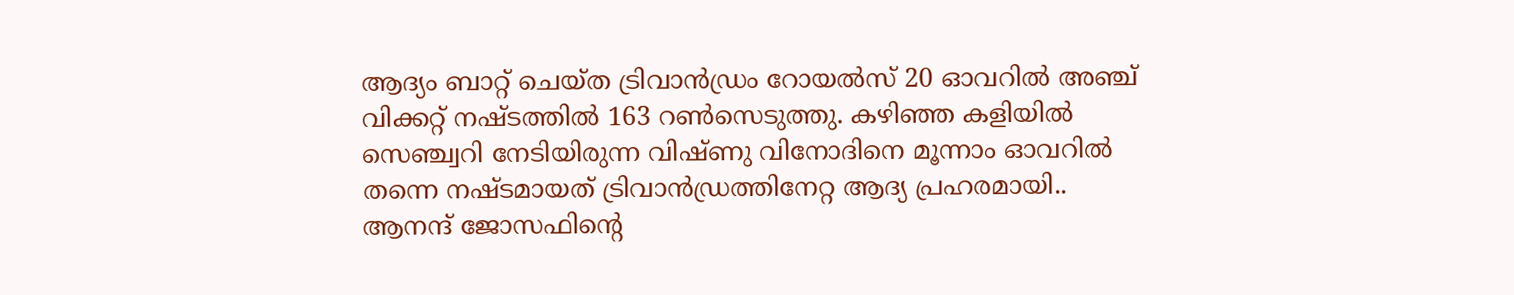ആദ്യം ബാറ്റ് ചെയ്ത ട്രിവാൻഡ്രം റോയൽസ് 20 ഓവറിൽ അഞ്ച് വിക്കറ്റ് നഷ്ടത്തിൽ 163 റൺസെടുത്തു. കഴിഞ്ഞ കളിയിൽ സെഞ്ച്വറി നേ‌ടിയിരുന്ന വിഷ്ണു വിനോദിനെ മൂന്നാം ഓവറിൽ തന്നെ നഷ്ടമായത് ട്രിവാൻഡ്രത്തിനേറ്റ ആദ്യ പ്രഹരമായി.. ആനന്ദ് ജോസഫിന്റെ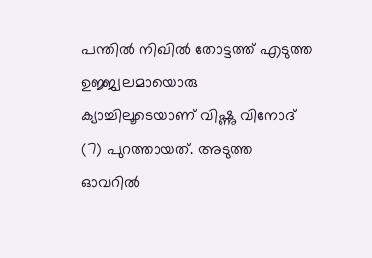പന്തിൽ നിഖിൽ തോട്ടത്ത് എടുത്ത ഉജ്ജ്വലമായൊരു ക്യാച്ചിലൂടെയാണ് വിഷ്ണു വിനോദ് (7) പുറത്തായത്. അടുത്ത ഓവറിൽ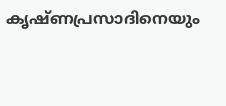കൃഷ്ണപ്രസാദിനെയും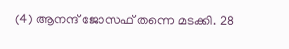(4) ആനന്ദ് ജോസഫ് തന്നെ മടക്കി. 28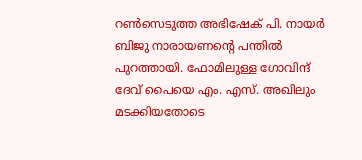റൺസെടുത്ത അഭിഷേക് പി. നായർ ബിജു നാരായണന്റെ പന്തിൽ പുറത്തായി. ഫോമിലുള്ള ഗോവിന്ദ് ദേവ് പൈയെ എം. എസ്. അഖിലും മടക്കിയതോടെ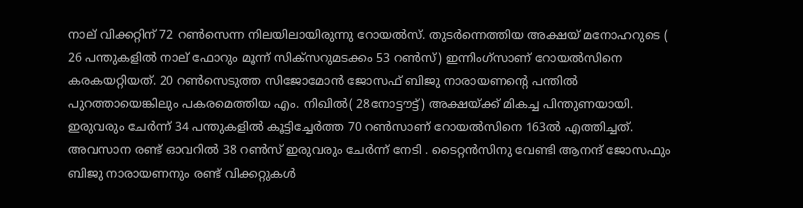നാല് വിക്കറ്റിന് 72 റൺസെന്ന നിലയിലായിരുന്നു റോയൽസ്. തുടർന്നെത്തിയ അക്ഷയ് മനോഹറുടെ ( 26 പന്തുകളിൽ നാല് ഫോറും മൂന്ന് സിക്സറുമടക്കം 53 റൺസ്) ഇന്നിംഗ്സാണ് റോയൽസിനെ കരകയറ്റിയത്. 20 റൺസെടുത്ത സിജോമോൻ ജോസഫ് ബിജു നാരായണന്റെ പന്തിൽ പുറത്തായെങ്കിലും പകരമെത്തിയ എം. നിഖിൽ( 28നോട്ടൗട്ട്) അക്ഷയ്ക്ക് മികച്ച പിന്തുണയായി. ഇരുവരും ചേർന്ന് 34 പന്തുകളിൽ കൂട്ടിച്ചേർത്ത 70 റൺസാണ് റോയൽസിനെ 163ൽ എത്തിച്ചത്. അവസാന രണ്ട് ഓവറിൽ 38 റൺസ് ഇരുവരും ചേർന്ന് നേടി . ടൈറ്റൻസിനു വേണ്ടി ആനന്ദ് ജോസഫും ബിജു നാരായണനും രണ്ട് വിക്കറ്റുകൾ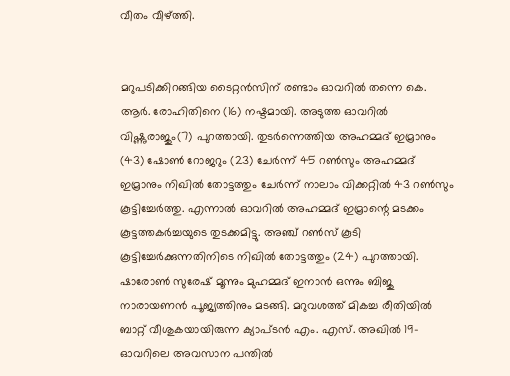വീതം വീഴ്ത്തി.


മറുപടിക്കിറങ്ങിയ ടൈറ്റൻസിന് രണ്ടാം ഓവറിൽ തന്നെ കെ. ആർ. രോഹിതിനെ (16) നഷ്ടമായി. അടുത്ത ഓവറിൽ വിഷ്ണുരാജും(7) പുറത്തായി. തുടർന്നെത്തിയ അഹമ്മദ് ഇമ്രാനും (43) ഷോൺ റോജറും (23) ചേർന്ന് 45 റൺസും അഹമ്മദ് ഇമ്രാനും നിഖിൽ തോട്ടത്തും ചേർന്ന് നാലാം വിക്കറ്റിൽ 43 റൺസും കൂട്ടിച്ചേർത്തു. എന്നാൽ ഓവറിൽ അഹമ്മദ് ഇമ്രാന്റെ മടക്കം കൂട്ടത്തകർച്ചയുടെ തുടക്കമിട്ടു. അഞ്ച് റൺസ് കൂടി കൂട്ടിച്ചേർക്കുന്നതിനിടെ നിഖിൽ തോട്ടത്തും (24) പുറത്തായി. ഷാരോൺ സുരേഷ് മൂന്നും മുഹമ്മദ് ഇനാൻ ഒന്നും ബിജു നാരായണൻ പൂജ്യത്തിനും മടങ്ങി. മറുവശത്ത് മികച്ച രീതിയിൽ ബാറ്റ് വീശുകയായിരുന്ന ക്യാപ്ടൻ എം. എസ്. അഖിൽ 19- ഓവറിലെ അവസാന പന്തിൽ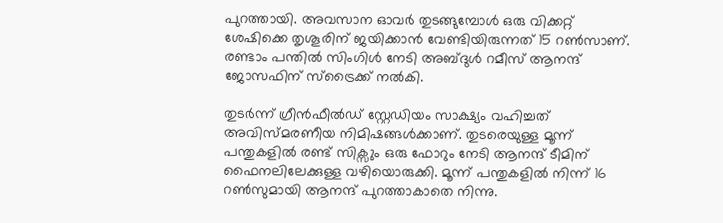പുറത്തായി. അവസാന ഓവർ തുടങ്ങുമ്പോൾ ഒരു വിക്കറ്റ് ശേഷിക്കെ തൃശൂരിന് ജയിക്കാൻ വേണ്ടിയിരുന്നത് 15 റൺസാണ്. രണ്ടാം പന്തിൽ സിംഗിൾ നേടി അബ്ദുൾ റമീസ് ആനന്ദ് ജോസഫിന് സ്ട്രൈക്ക് നൽകി.

തുടർന്ന് ഗ്രീൻഫീൽഡ് സ്റ്റേഡിയം സാക്ഷ്യം വഹിച്ചത് അവിസ്മരണീയ നിമിഷങ്ങൾക്കാണ്. തുടരെയുള്ള മൂന്ന് പന്തുകളിൽ രണ്ട് സിക്സും ഒരു ഫോറും നേടി ആനന്ദ് ടീമിന് ഫൈനലിലേക്കുള്ള വഴിയൊരുക്കി. മൂന്ന് പന്തുകളിൽ നിന്ന് 16 റൺസുമായി ആനന്ദ് പുറത്താകാതെ നിന്നു.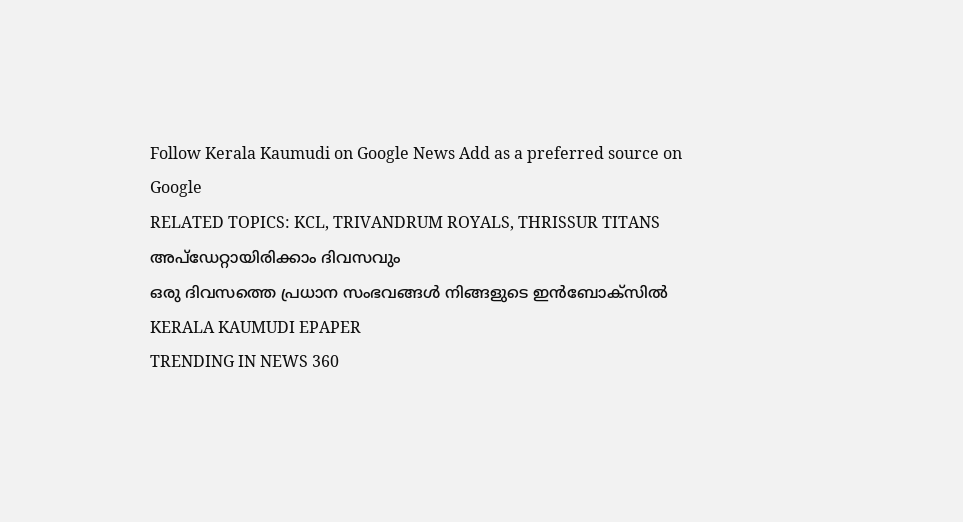Follow Kerala Kaumudi on Google News Add as a preferred source on Google
RELATED TOPICS: KCL, TRIVANDRUM ROYALS, THRISSUR TITANS
അപ്ഡേറ്റായിരിക്കാം ദിവസവും
ഒരു ദിവസത്തെ പ്രധാന സംഭവങ്ങൾ നിങ്ങളുടെ ഇൻബോക്സിൽ
KERALA KAUMUDI EPAPER
TRENDING IN NEWS 360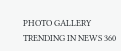PHOTO GALLERY
TRENDING IN NEWS 360